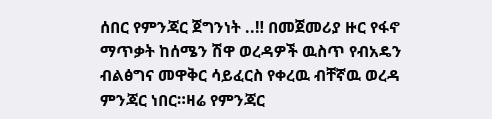ሰበር የምንጃር ጀግንነት ..‼ በመጀመሪያ ዙር የፋኖ ማጥቃት ከሰሜን ሽዋ ወረዳዎች ዉስጥ የብአዴን ብልፅግና መዋቅር ሳይፈርስ የቀረዉ ብቸኛዉ ወረዳ ምንጃር ነበር።ዛሬ የምንጃር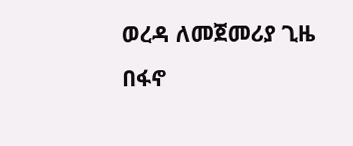ወረዳ ለመጀመሪያ ጊዜ በፋኖ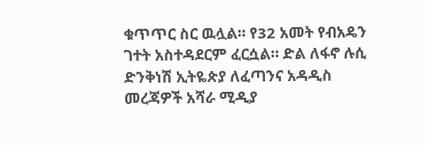ቁጥጥር ስር ዉሏል። የ32 አመት የብአዴን ገተት አስተዳደርም ፈርሷል። ድል ለፋኖ ሉሲ ድንቅነሽ ኢትዬጵያ ለፈጣንና አዳዲስ መረጃዎች አሻራ ሚዲያ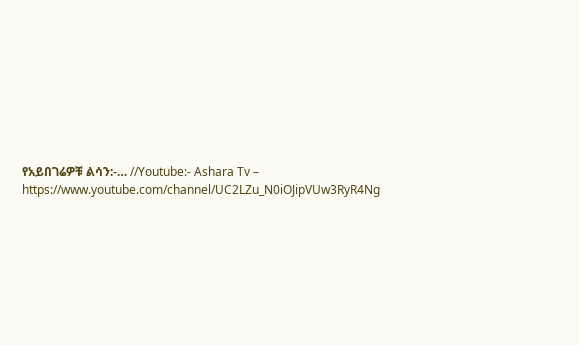የአይበገሬዎቹ ልሳን:-… //Youtube:- Ashara Tv – https://www.youtube.com/channel/UC2LZu_N0iOJipVUw3RyR4Ng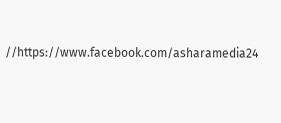//https://www.facebook.com/asharamedia24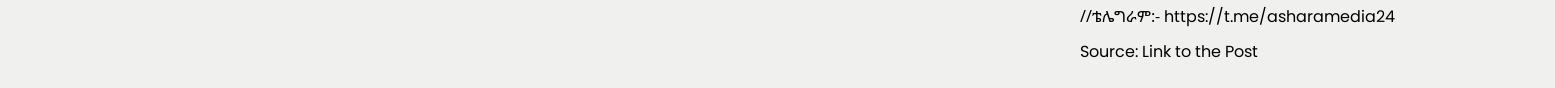//ቴሌግራም:- https://t.me/asharamedia24
Source: Link to the Post